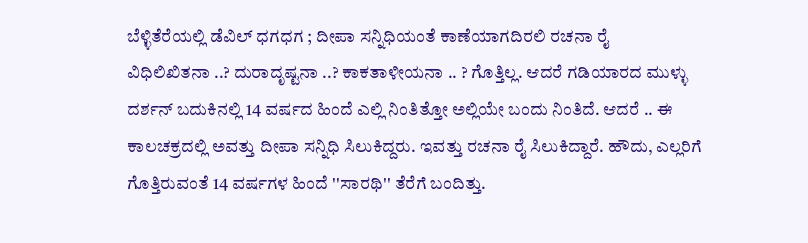ಬೆಳ್ಳಿತೆರೆಯಲ್ಲಿ ಡೆವಿಲ್ ಧಗಧಗ ; ದೀಪಾ ಸನ್ನಿಧಿಯಂತೆ ಕಾಣೆಯಾಗದಿರಲಿ ರಚನಾ ರೈ
ವಿಧಿಲಿಖಿತನಾ ..? ದುರಾದೃಷ್ಟನಾ ..? ಕಾಕತಾಳೀಯನಾ .. ? ಗೊತ್ತಿಲ್ಲ. ಆದರೆ ಗಡಿಯಾರದ ಮುಳ್ಳು ದರ್ಶನ್ ಬದುಕಿನಲ್ಲಿ 14 ವರ್ಷದ ಹಿಂದೆ ಎಲ್ಲಿ ನಿಂತಿತ್ತೋ ಅಲ್ಲಿಯೇ ಬಂದು ನಿಂತಿದೆ. ಆದರೆ .. ಈ ಕಾಲಚಕ್ರದಲ್ಲಿ ಅವತ್ತು ದೀಪಾ ಸನ್ನಿಧಿ ಸಿಲುಕಿದ್ದರು. ಇವತ್ತು ರಚನಾ ರೈ ಸಿಲುಕಿದ್ದಾರೆ. ಹೌದು, ಎಲ್ಲರಿಗೆ ಗೊತ್ತಿರುವಂತೆ 14 ವರ್ಷಗಳ ಹಿಂದೆ ''ಸಾರಥಿ'' ತೆರೆಗೆ ಬಂದಿತ್ತು.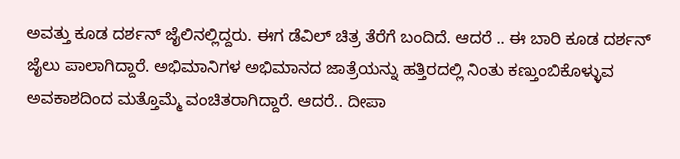ಅವತ್ತು ಕೂಡ ದರ್ಶನ್ ಜೈಲಿನಲ್ಲಿದ್ದರು. ಈಗ ಡೆವಿಲ್ ಚಿತ್ರ ತೆರೆಗೆ ಬಂದಿದೆ. ಆದರೆ .. ಈ ಬಾರಿ ಕೂಡ ದರ್ಶನ್ ಜೈಲು ಪಾಲಾಗಿದ್ದಾರೆ. ಅಭಿಮಾನಿಗಳ ಅಭಿಮಾನದ ಜಾತ್ರೆಯನ್ನು ಹತ್ತಿರದಲ್ಲಿ ನಿಂತು ಕಣ್ತುಂಬಿಕೊಳ್ಳುವ ಅವಕಾಶದಿಂದ ಮತ್ತೊಮ್ಮೆ ವಂಚಿತರಾಗಿದ್ದಾರೆ. ಆದರೆ.. ದೀಪಾ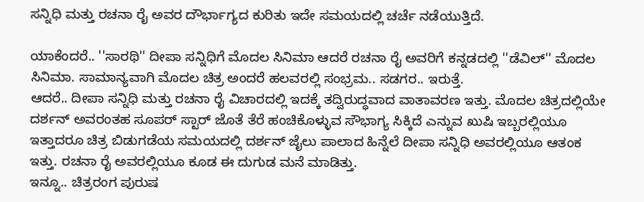ಸನ್ನಿಧಿ ಮತ್ತು ರಚನಾ ರೈ ಅವರ ದೌರ್ಭಾಗ್ಯದ ಕುರಿತು ಇದೇ ಸಮಯದಲ್ಲಿ ಚರ್ಚೆ ನಡೆಯುತ್ತಿದೆ.

ಯಾಕೆಂದರೆ.. ''ಸಾರಥಿ'' ದೀಪಾ ಸನ್ನಿಧಿಗೆ ಮೊದಲ ಸಿನಿಮಾ ಆದರೆ ರಚನಾ ರೈ ಅವರಿಗೆ ಕನ್ನಡದಲ್ಲಿ ''ಡೆವಿಲ್'' ಮೊದಲ ಸಿನಿಮಾ. ಸಾಮಾನ್ಯವಾಗಿ ಮೊದಲ ಚಿತ್ರ ಅಂದರೆ ಹಲವರಲ್ಲಿ ಸಂಭ್ರಮ.. ಸಡಗರ.. ಇರುತ್ತೆ.
ಆದರೆ.. ದೀಪಾ ಸನ್ನಿಧಿ ಮತ್ತು ರಚನಾ ರೈ ವಿಚಾರದಲ್ಲಿ ಇದಕ್ಕೆ ತದ್ವಿರುದ್ಧವಾದ ವಾತಾವರಣ ಇತ್ತು. ಮೊದಲ ಚಿತ್ರದಲ್ಲಿಯೇ ದರ್ಶನ್ ಅವರಂತಹ ಸೂಪರ್ ಸ್ಟಾರ್ ಜೊತೆ ತೆರೆ ಹಂಚಿಕೊಳ್ಳುವ ಸೌಭಾಗ್ಯ ಸಿಕ್ಕಿದೆ ಎನ್ನುವ ಖುಷಿ ಇಬ್ಬರಲ್ಲಿಯೂ ಇತ್ತಾದರೂ ಚಿತ್ರ ಬಿಡುಗಡೆಯ ಸಮಯದಲ್ಲಿ ದರ್ಶನ್ ಜೈಲು ಪಾಲಾದ ಹಿನ್ನೆಲೆ ದೀಪಾ ಸನ್ನಿಧಿ ಅವರಲ್ಲಿಯೂ ಆತಂಕ ಇತ್ತು. ರಚನಾ ರೈ ಅವರಲ್ಲಿಯೂ ಕೂಡ ಈ ದುಗುಡ ಮನೆ ಮಾಡಿತ್ತು.
ಇನ್ನೂ.. ಚಿತ್ರರಂಗ ಪುರುಷ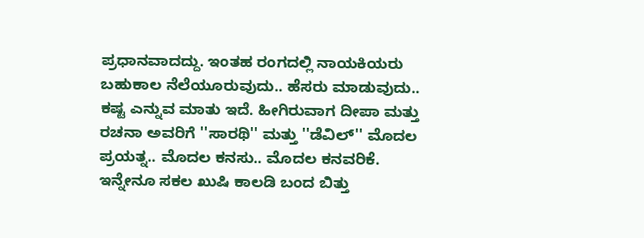ಪ್ರಧಾನವಾದದ್ದು. ಇಂತಹ ರಂಗದಲ್ಲಿ ನಾಯಕಿಯರು ಬಹುಕಾಲ ನೆಲೆಯೂರುವುದು.. ಹೆಸರು ಮಾಡುವುದು.. ಕಷ್ಟ ಎನ್ನುವ ಮಾತು ಇದೆ. ಹೀಗಿರುವಾಗ ದೀಪಾ ಮತ್ತು ರಚನಾ ಅವರಿಗೆ ''ಸಾರಥಿ'' ಮತ್ತು ''ಡೆವಿಲ್'' ಮೊದಲ ಪ್ರಯತ್ನ.. ಮೊದಲ ಕನಸು.. ಮೊದಲ ಕನವರಿಕೆ.
ಇನ್ನೇನೂ ಸಕಲ ಖುಷಿ ಕಾಲಡಿ ಬಂದ ಬಿತ್ತು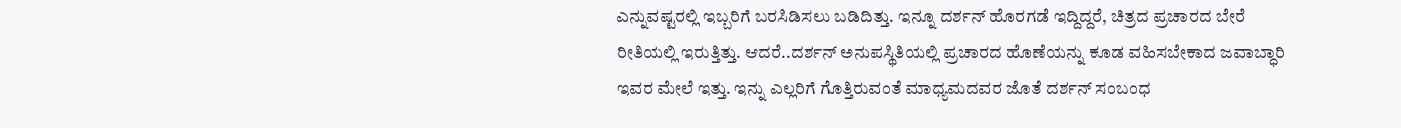ಎನ್ನುವಷ್ಟರಲ್ಲಿ ಇಬ್ಬರಿಗೆ ಬರಸಿಡಿಸಲು ಬಡಿದಿತ್ತು. ಇನ್ನೂ ದರ್ಶನ್ ಹೊರಗಡೆ ಇದ್ದಿದ್ದರೆ, ಚಿತ್ರದ ಪ್ರಚಾರದ ಬೇರೆ ರೀತಿಯಲ್ಲಿ ಇರುತ್ತಿತ್ತು. ಆದರೆ..ದರ್ಶನ್ ಅನುಪಸ್ಥಿತಿಯಲ್ಲಿ ಪ್ರಚಾರದ ಹೊಣೆಯನ್ನು ಕೂಡ ವಹಿಸಬೇಕಾದ ಜವಾಬ್ಧಾರಿ ಇವರ ಮೇಲೆ ಇತ್ತು. ಇನ್ನು ಎಲ್ಲರಿಗೆ ಗೊತ್ತಿರುವಂತೆ ಮಾಧ್ಯಮದವರ ಜೊತೆ ದರ್ಶನ್ ಸಂಬಂಧ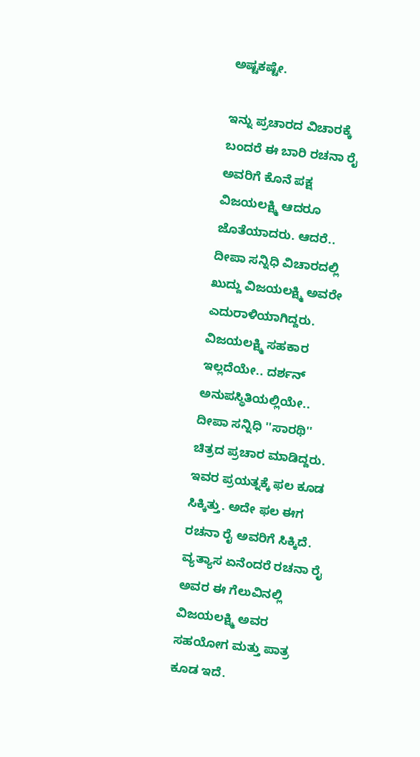ಅಷ್ಟಕಷ್ಟೇ.

ಇನ್ನು ಪ್ರಚಾರದ ವಿಚಾರಕ್ಕೆ ಬಂದರೆ ಈ ಬಾರಿ ರಚನಾ ರೈ ಅವರಿಗೆ ಕೊನೆ ಪಕ್ಷ ವಿಜಯಲಕ್ಷ್ಮಿ ಆದರೂ ಜೊತೆಯಾದರು. ಆದರೆ.. ದೀಪಾ ಸನ್ನಿಧಿ ವಿಚಾರದಲ್ಲಿ ಖುದ್ದು ವಿಜಯಲಕ್ಷ್ಮಿ ಅವರೇ ಎದುರಾಳಿಯಾಗಿದ್ದರು. ವಿಜಯಲಕ್ಷ್ಮಿ ಸಹಕಾರ ಇಲ್ಲದೆಯೇ.. ದರ್ಶನ್ ಅನುಪಸ್ಥಿತಿಯಲ್ಲಿಯೇ.. ದೀಪಾ ಸನ್ನಿಧಿ ''ಸಾರಥಿ'' ಚಿತ್ರದ ಪ್ರಚಾರ ಮಾಡಿದ್ದರು. ಇವರ ಪ್ರಯತ್ನಕ್ಕೆ ಫಲ ಕೂಡ ಸಿಕ್ಕಿತ್ತು. ಅದೇ ಫಲ ಈಗ ರಚನಾ ರೈ ಅವರಿಗೆ ಸಿಕ್ಕಿದೆ. ವ್ಯತ್ಯಾಸ ಏನೆಂದರೆ ರಚನಾ ರೈ ಅವರ ಈ ಗೆಲುವಿನಲ್ಲಿ ವಿಜಯಲಕ್ಷ್ಮಿ ಅವರ ಸಹಯೋಗ ಮತ್ತು ಪಾತ್ರ ಕೂಡ ಇದೆ.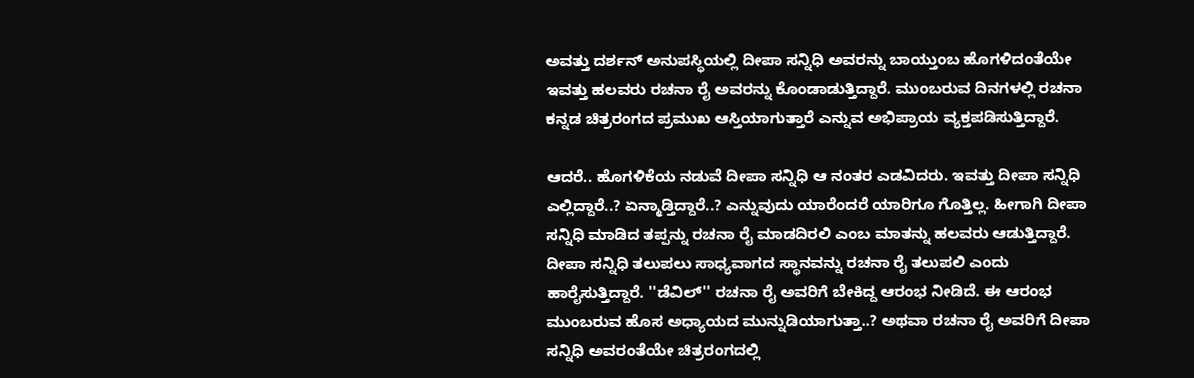ಅವತ್ತು ದರ್ಶನ್ ಅನುಪಸ್ಥಿಯಲ್ಲಿ ದೀಪಾ ಸನ್ನಿಧಿ ಅವರನ್ನು ಬಾಯ್ತುಂಬ ಹೊಗಳಿದಂತೆಯೇ ಇವತ್ತು ಹಲವರು ರಚನಾ ರೈ ಅವರನ್ನು ಕೊಂಡಾಡುತ್ತಿದ್ದಾರೆ. ಮುಂಬರುವ ದಿನಗಳಲ್ಲಿ ರಚನಾ ಕನ್ನಡ ಚಿತ್ರರಂಗದ ಪ್ರಮುಖ ಆಸ್ತಿಯಾಗುತ್ತಾರೆ ಎನ್ನುವ ಅಭಿಪ್ರಾಯ ವ್ಯಕ್ತಪಡಿಸುತ್ತಿದ್ದಾರೆ.

ಆದರೆ.. ಹೊಗಳಿಕೆಯ ನಡುವೆ ದೀಪಾ ಸನ್ನಿಧಿ ಆ ನಂತರ ಎಡವಿದರು. ಇವತ್ತು ದೀಪಾ ಸನ್ನಿಧಿ ಎಲ್ಲಿದ್ದಾರೆ..? ಏನ್ಮಾಡ್ತಿದ್ದಾರೆ..? ಎನ್ನುವುದು ಯಾರೆಂದರೆ ಯಾರಿಗೂ ಗೊತ್ತಿಲ್ಲ. ಹೀಗಾಗಿ ದೀಪಾ ಸನ್ನಿಧಿ ಮಾಡಿದ ತಪ್ಪನ್ನು ರಚನಾ ರೈ ಮಾಡದಿರಲಿ ಎಂಬ ಮಾತನ್ನು ಹಲವರು ಆಡುತ್ತಿದ್ದಾರೆ. ದೀಪಾ ಸನ್ನಿಧಿ ತಲುಪಲು ಸಾಧ್ಯವಾಗದ ಸ್ಥಾನವನ್ನು ರಚನಾ ರೈ ತಲುಪಲಿ ಎಂದು ಹಾರೈಸುತ್ತಿದ್ದಾರೆ. ''ಡೆವಿಲ್'' ರಚನಾ ರೈ ಅವರಿಗೆ ಬೇಕಿದ್ದ ಆರಂಭ ನೀಡಿದೆ. ಈ ಆರಂಭ ಮುಂಬರುವ ಹೊಸ ಅಧ್ಯಾಯದ ಮುನ್ನುಡಿಯಾಗುತ್ತಾ..? ಅಥವಾ ರಚನಾ ರೈ ಅವರಿಗೆ ದೀಪಾ ಸನ್ನಿಧಿ ಅವರಂತೆಯೇ ಚಿತ್ರರಂಗದಲ್ಲಿ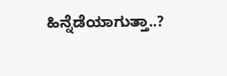ಹಿನ್ನೆಡೆಯಾಗುತ್ತಾ..?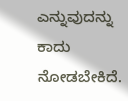ಎನ್ನುವುದನ್ನು ಕಾದು ನೋಡಬೇಕಿದೆ.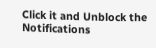Click it and Unblock the Notifications